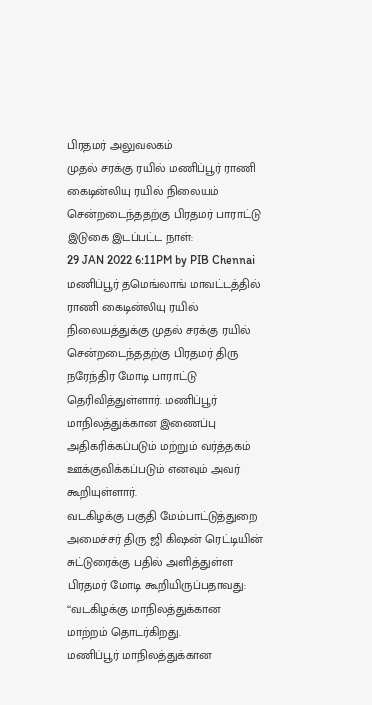பிரதமர் அலுவலகம்
முதல் சரக்கு ரயில் மணிப்பூர் ராணி கைடின்லியு ரயில் நிலையம் சென்றடைந்ததற்கு பிரதமர் பாராட்டு
இடுகை இடப்பட்ட நாள்:
29 JAN 2022 6:11PM by PIB Chennai
மணிப்பூர் தமெங்லாங் மாவட்டத்தில் ராணி கைடின்லியு ரயில் நிலையத்துக்கு முதல் சரக்கு ரயில் சென்றடைந்ததற்கு பிரதமர் திரு நரேந்திர மோடி பாராட்டு தெரிவித்துள்ளார். மணிப்பூர் மாநிலத்துக்கான இணைப்பு அதிகரிக்கப்படும் மற்றும் வர்த்தகம் ஊக்குவிக்கப்படும் எனவும் அவர் கூறியுள்ளார்.
வடகிழக்கு பகுதி மேம்பாட்டுத்துறை அமைச்சர் திரு ஜி கிஷன் ரெட்டியின் சுட்டுரைக்கு பதில் அளித்துள்ள பிரதமர் மோடி கூறியிருப்பதாவது:
‘‘வடகிழக்கு மாநிலத்துக்கான மாற்றம் தொடர்கிறது.
மணிப்பூர் மாநிலத்துக்கான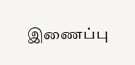இணைப்பு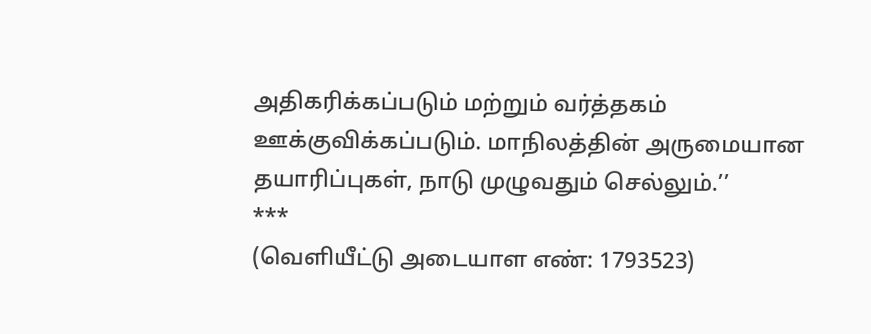அதிகரிக்கப்படும் மற்றும் வர்த்தகம் ஊக்குவிக்கப்படும். மாநிலத்தின் அருமையான தயாரிப்புகள், நாடு முழுவதும் செல்லும்.’’
***
(வெளியீட்டு அடையாள எண்: 1793523)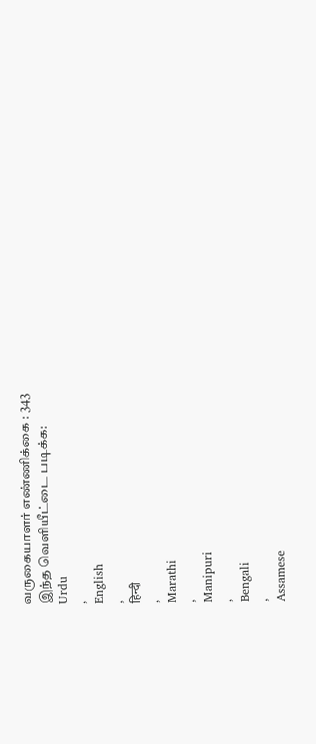வருகையாளர் எண்ணிக்கை : 343
இந்த வெளியீட்டை படிக்க:
Urdu
,
English
,
हिन्दी
,
Marathi
,
Manipuri
,
Bengali
,
Assamese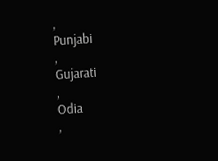,
Punjabi
,
Gujarati
,
Odia
,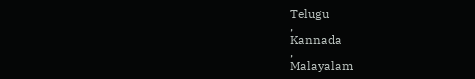Telugu
,
Kannada
,
Malayalam